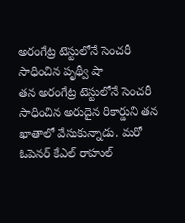అరంగేట్ర టెస్టులోనే సెంచరీ సాధించిన పృథ్వీ షా
తన అరంగేట్ర టెస్టులోనే సెంచరీ సాధించిన అరుదైన రికార్డుని తన ఖాతాలో వేసుకున్నాడు. మరో ఓపెనర్ కేఎల్ రాహుల్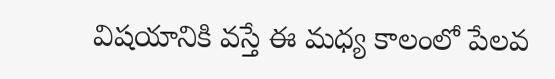విషయానికి వస్తే ఈ మధ్య కాలంలో పేలవ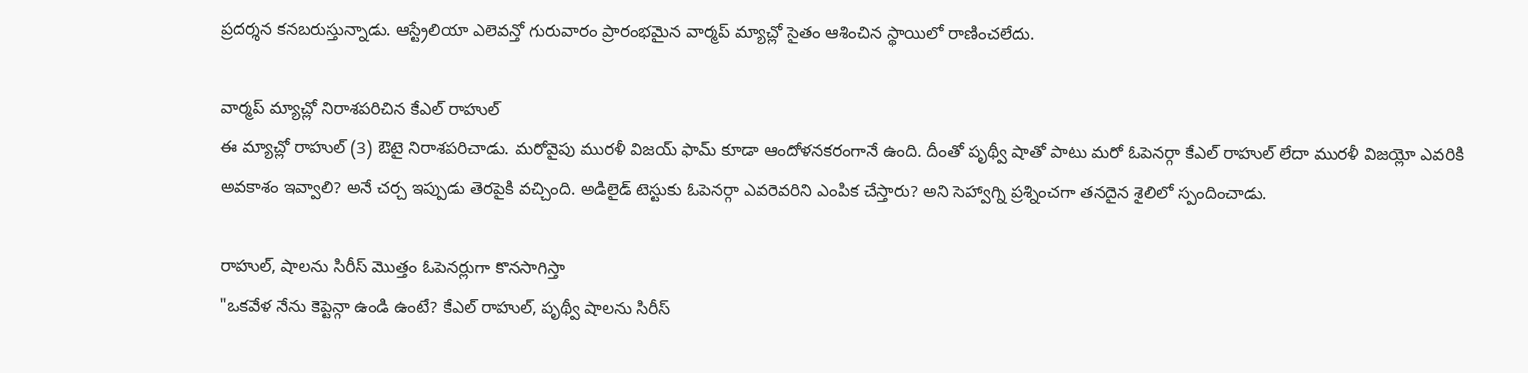ప్రదర్శన కనబరుస్తున్నాడు. ఆస్ట్రేలియా ఎలెవన్తో గురువారం ప్రారంభమైన వార్మప్ మ్యాచ్లో సైతం ఆశించిన స్థాయిలో రాణించలేదు.

వార్మప్ మ్యాచ్లో నిరాశపరిచిన కేఎల్ రాహుల్
ఈ మ్యాచ్లో రాహుల్ (3) ఔటై నిరాశపరిచాడు. మరోవైపు మురళీ విజయ్ ఫామ్ కూడా ఆందోళనకరంగానే ఉంది. దీంతో పృథ్వీ షాతో పాటు మరో ఓపెనర్గా కేఎల్ రాహుల్ లేదా మురళీ విజయ్లో ఎవరికి అవకాశం ఇవ్వాలి? అనే చర్చ ఇప్పుడు తెరపైకి వచ్చింది. అడిలైడ్ టెస్టుకు ఓపెనర్గా ఎవరెవరిని ఎంపిక చేస్తారు? అని సెహ్వాగ్ని ప్రశ్నించగా తనదైన శైలిలో స్పందించాడు.

రాహుల్, షాలను సిరీస్ మొత్తం ఓపెనర్లుగా కొనసాగిస్తా
"ఒకవేళ నేను కెప్టెన్గా ఉండి ఉంటే? కేఎల్ రాహుల్, పృథ్వీ షాలను సిరీస్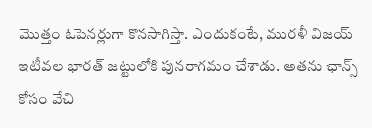మొత్తం ఓపెనర్లుగా కొనసాగిస్తా. ఎందుకంటే, మురళీ విజయ్ ఇటీవల భారత్ జట్టులోకి పునరాగమం చేశాడు. అతను ఛాన్స్ కోసం వేచి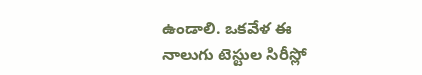ఉండాలి. ఒకవేళ ఈ నాలుగు టెస్టుల సిరీస్లో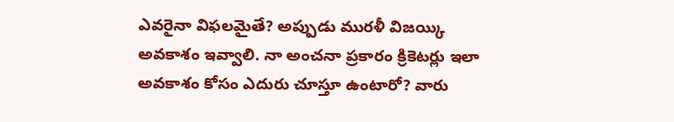ఎవరైనా విఫలమైతే? అప్పుడు మురళీ విజయ్కి అవకాశం ఇవ్వాలి. నా అంచనా ప్రకారం క్రికెటర్లు ఇలా అవకాశం కోసం ఎదురు చూస్తూ ఉంటారో? వారు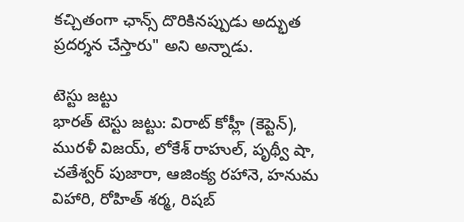కచ్చితంగా ఛాన్స్ దొరికినప్పుడు అద్భుత ప్రదర్శన చేస్తారు" అని అన్నాడు.

టెస్టు జట్టు
భారత్ టెస్టు జట్టు: విరాట్ కోహ్లీ (కెప్టెన్), మురళీ విజయ్, లోకేశ్ రాహుల్, పృథ్వీ షా, చతేశ్వర్ పుజారా, ఆజింక్య రహానె, హనుమ విహారి, రోహిత్ శర్మ, రిషబ్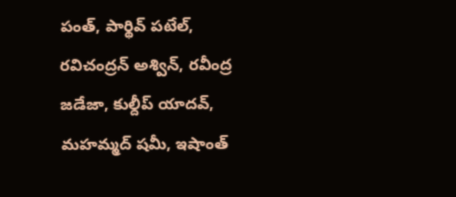పంత్, పార్థివ్ పటేల్, రవిచంద్రన్ అశ్విన్, రవీంద్ర జడేజా, కుల్దీప్ యాదవ్, మహమ్మద్ షమీ, ఇషాంత్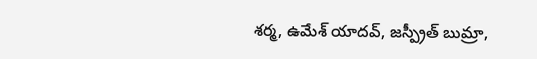శర్మ, ఉమేశ్ యాదవ్, జస్ప్రీత్ బుమ్రా,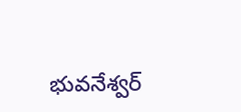భువనేశ్వర్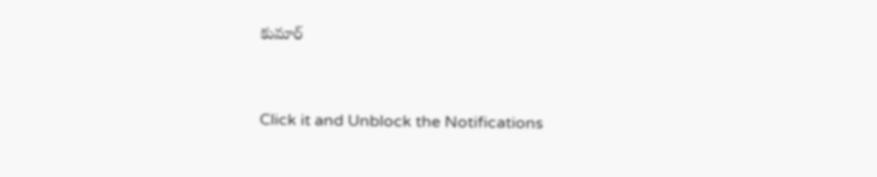కుమార్


Click it and Unblock the Notifications